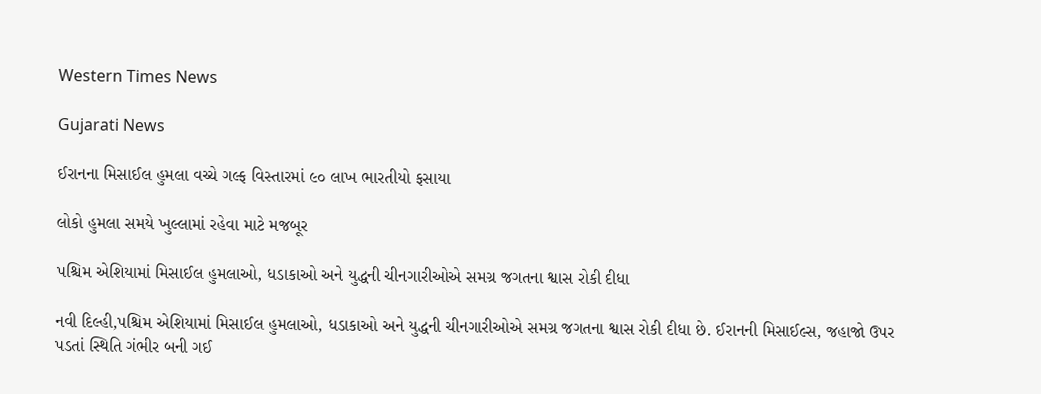Western Times News

Gujarati News

ઈરાનના મિસાઈલ હુમલા વચ્ચે ગલ્ફ વિસ્તારમાં ૯૦ લાખ ભારતીયો ફસાયા

લોકો હુમલા સમયે ખુલ્લામાં રહેવા માટે મજબૂર

પશ્ચિમ એશિયામાં મિસાઈલ હુમલાઓ, ધડાકાઓ અને યુદ્ધની ચીનગારીઓએ સમગ્ર જગતના શ્વાસ રોકી દીધા

નવી દિલ્હી,પશ્ચિમ એશિયામાં મિસાઈલ હુમલાઓ, ધડાકાઓ અને યુદ્ધની ચીનગારીઓએ સમગ્ર જગતના શ્વાસ રોકી દીધા છે. ઈરાનની મિસાઈલ્સ, જહાજો ઉપર પડતાં સ્થિતિ ગંભીર બની ગઈ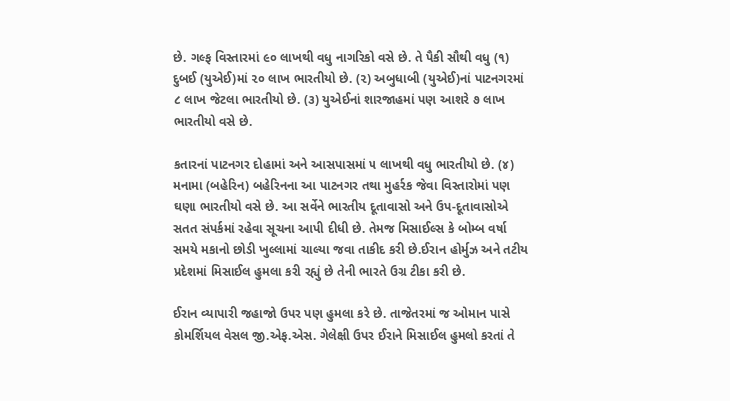છે. ગલ્ફ વિસ્તારમાં ૯૦ લાખથી વધુ નાગરિકો વસે છે. તે પૈકી સૌથી વધુ (૧) દુબઈ (યુએઈ)માં ૨૦ લાખ ભારતીયો છે. (૨) અબુધાબી (યુએઈ)નાં પાટનગરમાં ૮ લાખ જેટલા ભારતીયો છે. (૩) યુએઈનાં શારજાહમાં પણ આશરે ૭ લાખ ભારતીયો વસે છે.

કતારનાં પાટનગર દોહામાં અને આસપાસમાં ૫ લાખથી વધુ ભારતીયો છે. (૪) મનામા (બહેરિન) બહેરિનના આ પાટનગર તથા મુહર્રક જેવા વિસ્તારોમાં પણ ઘણા ભારતીયો વસે છે. આ સર્વેને ભારતીય દૂતાવાસો અને ઉપ-દૂતાવાસોએ સતત સંપર્કમાં રહેવા સૂચના આપી દીધી છે. તેમજ મિસાઈલ્સ કે બોમ્બ વર્ષા સમયે મકાનો છોડી ખુલ્લામાં ચાલ્યા જવા તાકીદ કરી છે.ઈરાન હોર્મુઝ અને તટીય પ્રદેશમાં મિસાઈલ હુમલા કરી રહ્યું છે તેની ભારતે ઉગ્ર ટીકા કરી છે.

ઈરાન વ્યાપારી જહાજો ઉપર પણ હુમલા કરે છે. તાજેતરમાં જ ઓમાન પાસે કોમર્શિયલ વેસલ જી.એફ.એસ. ગેલેક્ષી ઉપર ઈરાને મિસાઈલ હુમલો કરતાં તે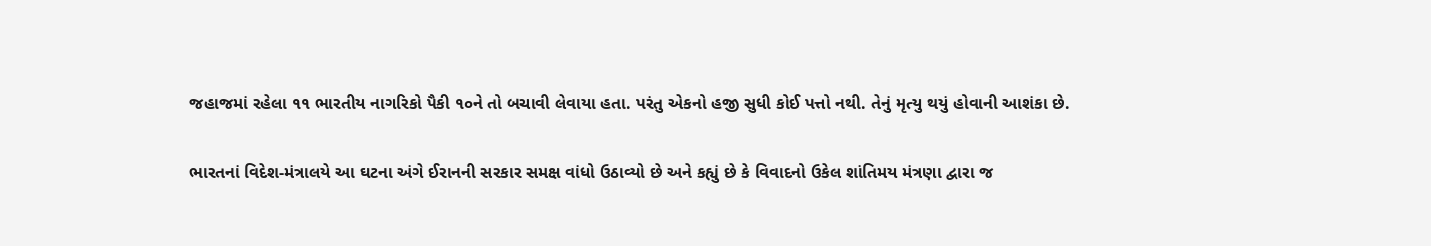જહાજમાં રહેલા ૧૧ ભારતીય નાગરિકો પૈકી ૧૦ને તો બચાવી લેવાયા હતા. પરંતુ એકનો હજી સુધી કોઈ પત્તો નથી. તેનું મૃત્યુ થયું હોવાની આશંકા છે.

ભારતનાં વિદેશ-મંત્રાલયે આ ઘટના અંગે ઈરાનની સરકાર સમક્ષ વાંધો ઉઠાવ્યો છે અને કહ્યું છે કે વિવાદનો ઉકેલ શાંતિમય મંત્રણા દ્વારા જ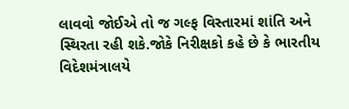લાવવો જોઈએ તો જ ગલ્ફ વિસ્તારમાં શાંતિ અને સ્થિરતા રહી શકે.જોકે નિરીક્ષકો કહે છે કે ભારતીય વિદેશમંત્રાલયે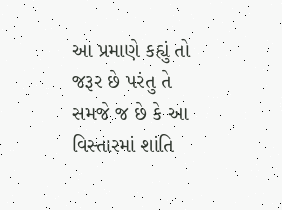આ પ્રમાણે કહ્યું તો જરૂર છે પરંતુ તે સમજે જ છે કે આ વિસ્તારમાં શાંતિ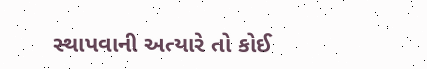સ્થાપવાની અત્યારે તો કોઈ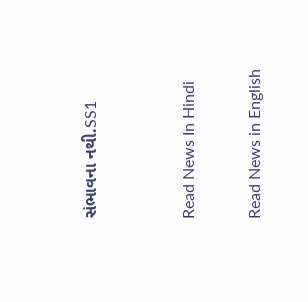સંભાવના નથી.SS1


Read News In Hindi

Read News in English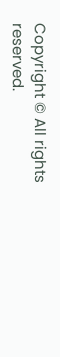Copyright © All rights reserved.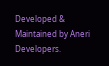Developed & Maintained by Aneri Developers.